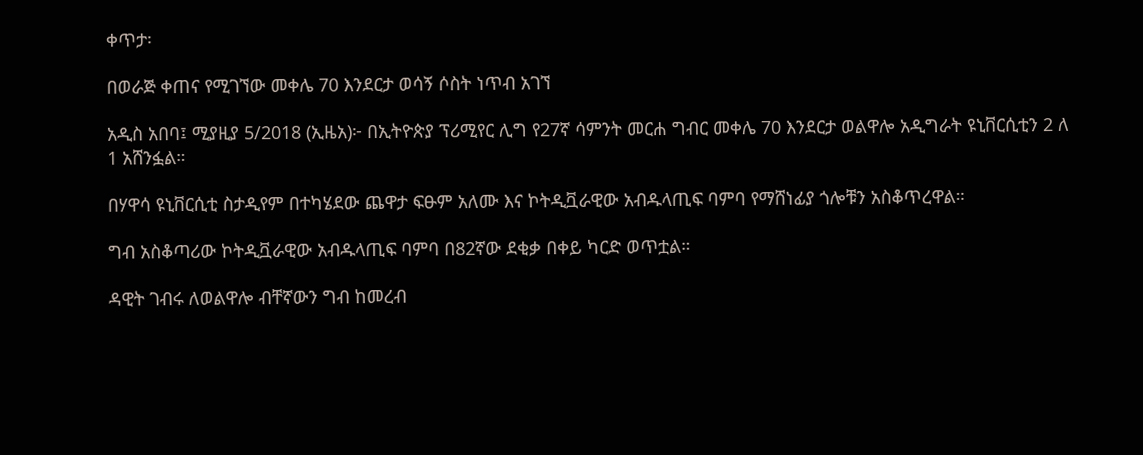ቀጥታ፡

በወራጅ ቀጠና የሚገኘው መቀሌ 70 እንደርታ ወሳኝ ሶስት ነጥብ አገኘ

አዲስ አበባ፤ ሚያዚያ 5/2018 (ኢዜአ)፦ በኢትዮጵያ ፕሪሚየር ሊግ የ27ኛ ሳምንት መርሐ ግብር መቀሌ 70 እንደርታ ወልዋሎ አዲግራት ዩኒቨርሲቲን 2 ለ 1 አሸንፏል።

በሃዋሳ ዩኒቨርሲቲ ስታዲየም በተካሄደው ጨዋታ ፍፁም አለሙ እና ኮትዲቯራዊው አብዱላጢፍ ባምባ የማሸነፊያ ጎሎቹን አስቆጥረዋል።

ግብ አስቆጣሪው ኮትዲቯራዊው አብዱላጢፍ ባምባ በ82ኛው ደቂቃ በቀይ ካርድ ወጥቷል።

ዳዊት ገብሩ ለወልዋሎ ብቸኛውን ግብ ከመረብ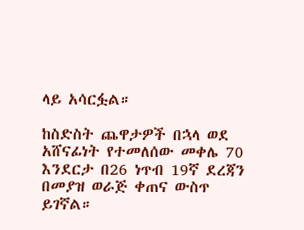ላይ አሳርፏል።

ከስድስት ጨዋታዎች በኋላ ወደ አሸናፊነት የተመለሰው መቀሌ 70 እንደርታ በ26 ነጥብ 19ኛ ደረጃን በመያዝ ወራጅ ቀጠና ውስጥ ይገኛል።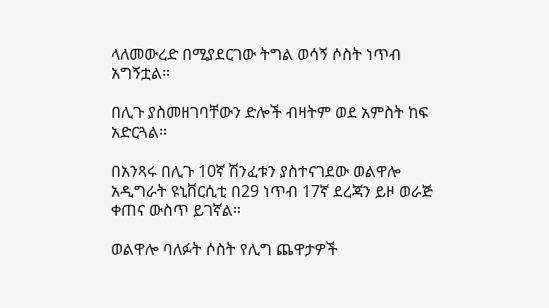ላለመውረድ በሚያደርገው ትግል ወሳኝ ሶስት ነጥብ አግኝቷል።

በሊጉ ያስመዘገባቸውን ድሎች ብዛትም ወደ አምስት ከፍ አድርጓል።

በአንጻሩ በሊጉ 10ኛ ሽንፈቱን ያስተናገደው ወልዋሎ አዲግራት ዩኒቨርሲቲ በ29 ነጥብ 17ኛ ደረጃን ይዞ ወራጅ ቀጠና ውስጥ ይገኛል።

ወልዋሎ ባለፉት ሶስት የሊግ ጨዋታዎች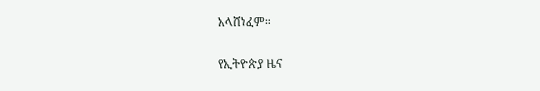አላሸነፈም።

የኢትዮጵያ ዜና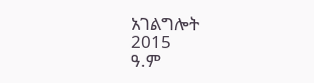አገልግሎት
2015
ዓ.ም